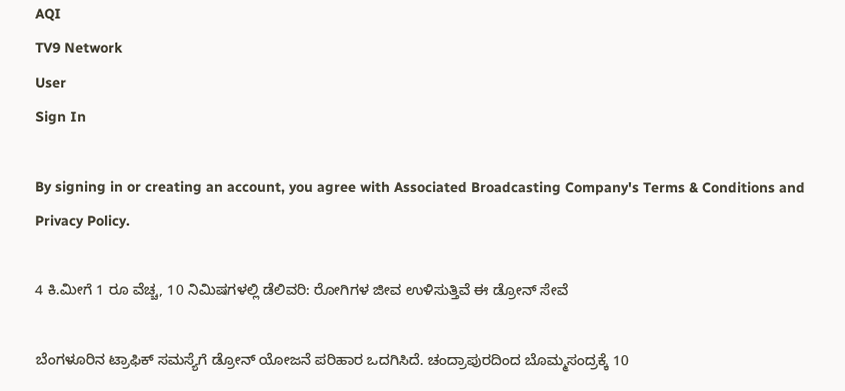AQI
TV9 Network
User
Sign In

By signing in or creating an account, you agree with Associated Broadcasting Company's Terms & Conditions and Privacy Policy.

4 ಕಿ.ಮೀಗೆ 1 ರೂ ವೆಚ್ಚ, 10 ನಿಮಿಷಗಳಲ್ಲಿ ಡೆಲಿವರಿ: ರೋಗಿಗಳ ಜೀವ ಉಳಿಸುತ್ತಿವೆ ಈ ಡ್ರೋನ್ ಸೇವೆ

ಬೆಂಗಳೂರಿನ ಟ್ರಾಫಿಕ್ ಸಮಸ್ಯೆಗೆ ಡ್ರೋನ್ ಯೋಜನೆ ಪರಿಹಾರ ಒದಗಿಸಿದೆ. ಚಂದ್ರಾಪುರದಿಂದ ಬೊಮ್ಮಸಂದ್ರಕ್ಕೆ 10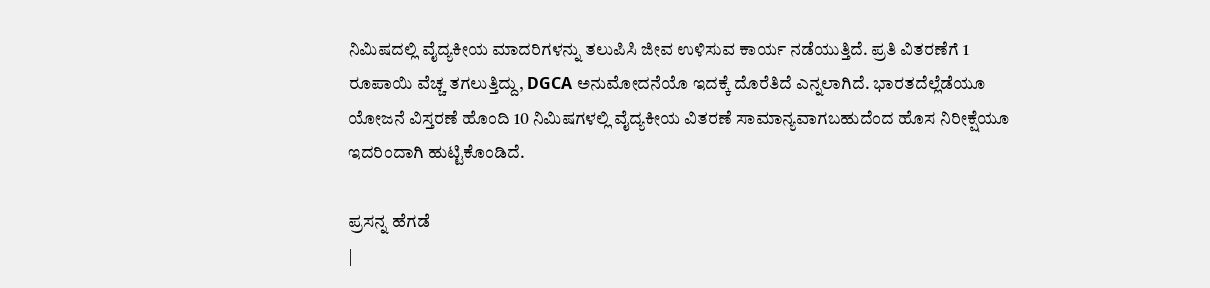ನಿಮಿಷದಲ್ಲಿ ವೈದ್ಯಕೀಯ ಮಾದರಿಗಳನ್ನು ತಲುಪಿಸಿ ಜೀವ ಉಳಿಸುವ ಕಾರ್ಯ ನಡೆಯುತ್ತಿದೆ. ಪ್ರತಿ ವಿತರಣೆಗೆ 1 ರೂಪಾಯಿ ವೆಚ್ಚ ತಗಲುತ್ತಿದ್ದು, DGCA ಅನುಮೋದನೆಯೊ ಇದಕ್ಕೆ ದೊರೆತಿದೆ ಎನ್ನಲಾಗಿದೆ. ಭಾರತದೆಲ್ಲೆಡೆಯೂ ಯೋಜನೆ ವಿಸ್ತರಣೆ ಹೊಂದಿ 10 ನಿಮಿಷಗಳಲ್ಲಿ ವೈದ್ಯಕೀಯ ವಿತರಣೆ ಸಾಮಾನ್ಯವಾಗಬಹುದೆಂದ ಹೊಸ ನಿರೀಕ್ಷೆಯೂ ಇದರಿಂದಾಗಿ ಹುಟ್ಟಿಕೊಂಡಿದೆ.

ಪ್ರಸನ್ನ ಹೆಗಡೆ
|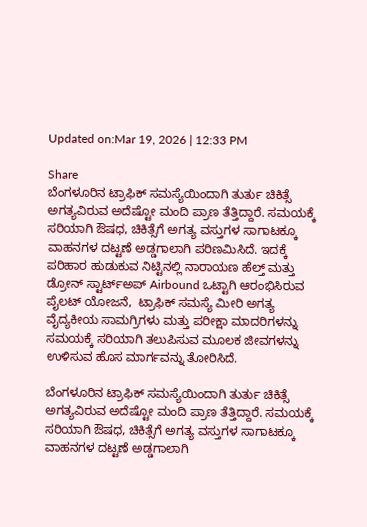Updated on:Mar 19, 2026 | 12:33 PM

Share
ಬೆಂಗಳೂರಿನ ಟ್ರಾಫಿಕ್ ಸಮಸ್ಯೆಯಿಂದಾಗಿ ತುರ್ತು ಚಿಕಿತ್ಸೆ ಅಗತ್ಯವಿರುವ ಅದೆಷ್ಟೋ ಮಂದಿ ಪ್ರಾಣ ತೆತ್ತಿದ್ದಾರೆ. ಸಮಯಕ್ಕೆ ಸರಿಯಾಗಿ ಔಷಧ, ಚಿಕಿತ್ಸೆಗೆ ಅಗತ್ಯ ವಸ್ತುಗಳ ಸಾಗಾಟಕ್ಕೂ ವಾಹನಗಳ ದಟ್ಟಣೆ ಅಡ್ಡಗಾಲಾಗಿ ಪರಿಣಮಿಸಿದೆ. ಇದಕ್ಕೆ ಪರಿಹಾರ ಹುಡುಕುವ ನಿಟ್ಟಿನಲ್ಲಿ ನಾರಾಯಣ ಹೆಲ್ತ್ ಮತ್ತು  ಡ್ರೋನ್ ಸ್ಟಾರ್ಟ್‌ಅಪ್ Airbound ಒಟ್ಟಾಗಿ ಆರಂಭಿಸಿರುವ ಪೈಲಟ್ ಯೋಜನೆ,  ಟ್ರಾಫಿಕ್ ಸಮಸ್ಯೆ ಮೀರಿ ಅಗತ್ಯ ವೈದ್ಯಕೀಯ ಸಾಮಗ್ರಿಗಳು ಮತ್ತು ಪರೀಕ್ಷಾ ಮಾದರಿಗಳನ್ನು ಸಮಯಕ್ಕೆ ಸರಿಯಾಗಿ ತಲುಪಿಸುವ ಮೂಲಕ ಜೀವಗಳನ್ನು ಉಳಿಸುವ ಹೊಸ ಮಾರ್ಗವನ್ನು ತೋರಿಸಿದೆ.

ಬೆಂಗಳೂರಿನ ಟ್ರಾಫಿಕ್ ಸಮಸ್ಯೆಯಿಂದಾಗಿ ತುರ್ತು ಚಿಕಿತ್ಸೆ ಅಗತ್ಯವಿರುವ ಅದೆಷ್ಟೋ ಮಂದಿ ಪ್ರಾಣ ತೆತ್ತಿದ್ದಾರೆ. ಸಮಯಕ್ಕೆ ಸರಿಯಾಗಿ ಔಷಧ, ಚಿಕಿತ್ಸೆಗೆ ಅಗತ್ಯ ವಸ್ತುಗಳ ಸಾಗಾಟಕ್ಕೂ ವಾಹನಗಳ ದಟ್ಟಣೆ ಅಡ್ಡಗಾಲಾಗಿ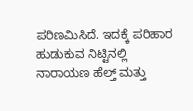ಪರಿಣಮಿಸಿದೆ. ಇದಕ್ಕೆ ಪರಿಹಾರ ಹುಡುಕುವ ನಿಟ್ಟಿನಲ್ಲಿ ನಾರಾಯಣ ಹೆಲ್ತ್ ಮತ್ತು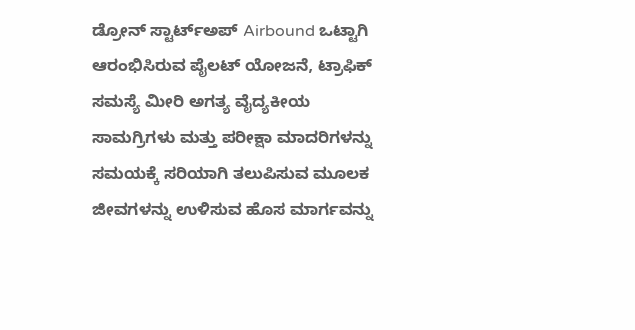ಡ್ರೋನ್ ಸ್ಟಾರ್ಟ್‌ಅಪ್ Airbound ಒಟ್ಟಾಗಿ ಆರಂಭಿಸಿರುವ ಪೈಲಟ್ ಯೋಜನೆ, ಟ್ರಾಫಿಕ್ ಸಮಸ್ಯೆ ಮೀರಿ ಅಗತ್ಯ ವೈದ್ಯಕೀಯ ಸಾಮಗ್ರಿಗಳು ಮತ್ತು ಪರೀಕ್ಷಾ ಮಾದರಿಗಳನ್ನು ಸಮಯಕ್ಕೆ ಸರಿಯಾಗಿ ತಲುಪಿಸುವ ಮೂಲಕ ಜೀವಗಳನ್ನು ಉಳಿಸುವ ಹೊಸ ಮಾರ್ಗವನ್ನು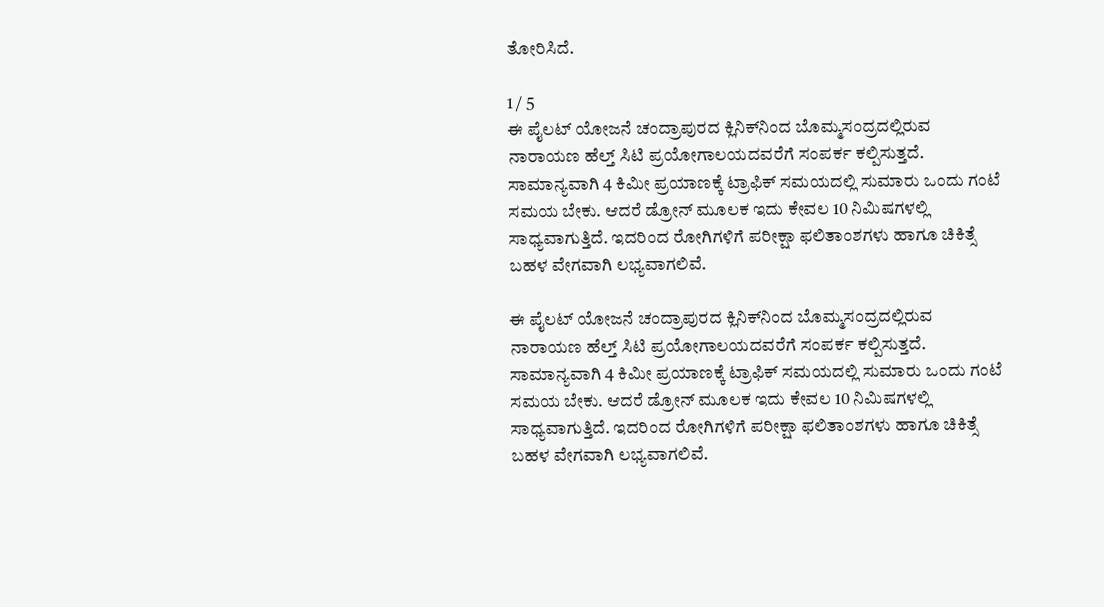ತೋರಿಸಿದೆ.

1 / 5
ಈ ಪೈಲಟ್ ಯೋಜನೆ ಚಂದ್ರಾಪುರದ ಕ್ಲಿನಿಕ್‌ನಿಂದ ಬೊಮ್ಮಸಂದ್ರದಲ್ಲಿರುವ ನಾರಾಯಣ ಹೆಲ್ತ್ ಸಿಟಿ ಪ್ರಯೋಗಾಲಯದವರೆಗೆ ಸಂಪರ್ಕ ಕಲ್ಪಿಸುತ್ತದೆ. ಸಾಮಾನ್ಯವಾಗಿ 4 ಕಿಮೀ ಪ್ರಯಾಣಕ್ಕೆ ಟ್ರಾಫಿಕ್ ಸಮಯದಲ್ಲಿ ಸುಮಾರು ಒಂದು ಗಂಟೆ ಸಮಯ ಬೇಕು. ಆದರೆ ಡ್ರೋನ್ ಮೂಲಕ ಇದು ಕೇವಲ 10 ನಿಮಿಷಗಳಲ್ಲಿ ಸಾಧ್ಯವಾಗುತ್ತಿದೆ. ಇದರಿಂದ ರೋಗಿಗಳಿಗೆ ಪರೀಕ್ಷಾ ಫಲಿತಾಂಶಗಳು ಹಾಗೂ ಚಿಕಿತ್ಸೆ ಬಹಳ ವೇಗವಾಗಿ ಲಭ್ಯವಾಗಲಿವೆ.

ಈ ಪೈಲಟ್ ಯೋಜನೆ ಚಂದ್ರಾಪುರದ ಕ್ಲಿನಿಕ್‌ನಿಂದ ಬೊಮ್ಮಸಂದ್ರದಲ್ಲಿರುವ ನಾರಾಯಣ ಹೆಲ್ತ್ ಸಿಟಿ ಪ್ರಯೋಗಾಲಯದವರೆಗೆ ಸಂಪರ್ಕ ಕಲ್ಪಿಸುತ್ತದೆ. ಸಾಮಾನ್ಯವಾಗಿ 4 ಕಿಮೀ ಪ್ರಯಾಣಕ್ಕೆ ಟ್ರಾಫಿಕ್ ಸಮಯದಲ್ಲಿ ಸುಮಾರು ಒಂದು ಗಂಟೆ ಸಮಯ ಬೇಕು. ಆದರೆ ಡ್ರೋನ್ ಮೂಲಕ ಇದು ಕೇವಲ 10 ನಿಮಿಷಗಳಲ್ಲಿ ಸಾಧ್ಯವಾಗುತ್ತಿದೆ. ಇದರಿಂದ ರೋಗಿಗಳಿಗೆ ಪರೀಕ್ಷಾ ಫಲಿತಾಂಶಗಳು ಹಾಗೂ ಚಿಕಿತ್ಸೆ ಬಹಳ ವೇಗವಾಗಿ ಲಭ್ಯವಾಗಲಿವೆ.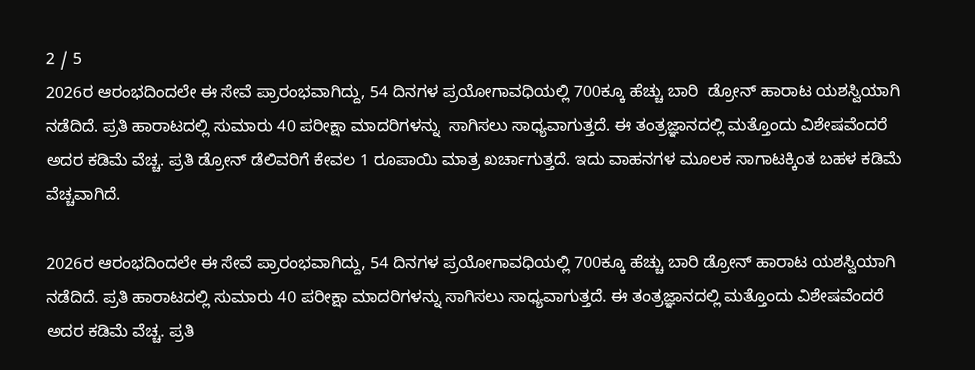2 / 5
2026ರ ಆರಂಭದಿಂದಲೇ ಈ ಸೇವೆ ಪ್ರಾರಂಭವಾಗಿದ್ದು, 54 ದಿನಗಳ ಪ್ರಯೋಗಾವಧಿಯಲ್ಲಿ 700ಕ್ಕೂ ಹೆಚ್ಚು ಬಾರಿ  ಡ್ರೋನ್ ಹಾರಾಟ ಯಶಸ್ವಿಯಾಗಿ ನಡೆದಿದೆ. ಪ್ರತಿ ಹಾರಾಟದಲ್ಲಿ ಸುಮಾರು 40 ಪರೀಕ್ಷಾ ಮಾದರಿಗಳನ್ನು  ಸಾಗಿಸಲು ಸಾಧ್ಯವಾಗುತ್ತದೆ. ಈ ತಂತ್ರಜ್ಞಾನದಲ್ಲಿ ಮತ್ತೊಂದು ವಿಶೇಷವೆಂದರೆ ಅದರ ಕಡಿಮೆ ವೆಚ್ಚ. ಪ್ರತಿ ಡ್ರೋನ್ ಡೆಲಿವರಿಗೆ ಕೇವಲ 1 ರೂಪಾಯಿ ಮಾತ್ರ ಖರ್ಚಾಗುತ್ತದೆ. ಇದು ವಾಹನಗಳ ಮೂಲಕ ಸಾಗಾಟಕ್ಕಿಂತ ಬಹಳ ಕಡಿಮೆ ವೆಚ್ಚವಾಗಿದೆ.

2026ರ ಆರಂಭದಿಂದಲೇ ಈ ಸೇವೆ ಪ್ರಾರಂಭವಾಗಿದ್ದು, 54 ದಿನಗಳ ಪ್ರಯೋಗಾವಧಿಯಲ್ಲಿ 700ಕ್ಕೂ ಹೆಚ್ಚು ಬಾರಿ ಡ್ರೋನ್ ಹಾರಾಟ ಯಶಸ್ವಿಯಾಗಿ ನಡೆದಿದೆ. ಪ್ರತಿ ಹಾರಾಟದಲ್ಲಿ ಸುಮಾರು 40 ಪರೀಕ್ಷಾ ಮಾದರಿಗಳನ್ನು ಸಾಗಿಸಲು ಸಾಧ್ಯವಾಗುತ್ತದೆ. ಈ ತಂತ್ರಜ್ಞಾನದಲ್ಲಿ ಮತ್ತೊಂದು ವಿಶೇಷವೆಂದರೆ ಅದರ ಕಡಿಮೆ ವೆಚ್ಚ. ಪ್ರತಿ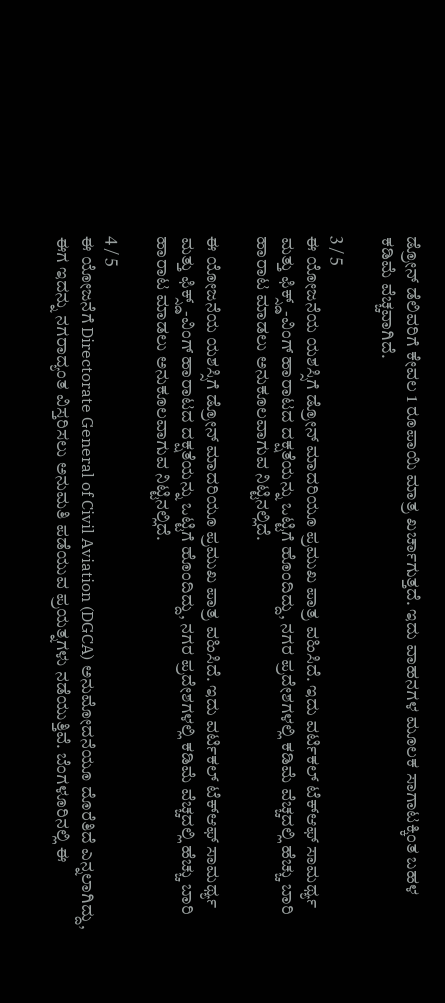ಡ್ರೋನ್ ಡೆಲಿವರಿಗೆ ಕೇವಲ 1 ರೂಪಾಯಿ ಮಾತ್ರ ಖರ್ಚಾಗುತ್ತದೆ. ಇದು ವಾಹನಗಳ ಮೂಲಕ ಸಾಗಾಟಕ್ಕಿಂತ ಬಹಳ ಕಡಿಮೆ ವೆಚ್ಚವಾಗಿದೆ.

3 / 5
ಈ ಯೋಜನೆಯ ಯಶಸ್ಸಿಗೆ ಡ್ರೋನ್ ಮಾದರಿಯೂ ಪ್ರಮುಖ ಪಾತ್ರ ವಹಿಸಿದೆ. ಇದು ವರ್ಟಿಕಲ್ ಟೆಕ್‌ಆಫ್ ಸಾಮರ್ಥ್ಯ ಮತ್ತು ಫಿಕ್ಸ್ಡ್-ವಿಂಗ್ ಹಾರಾಟದ ದಕ್ಷತೆಯನ್ನು ಒಟ್ಟಿಗೆ ಹೊಂದಿದ್ದು, ನಗರ ಪ್ರದೇಶಗಳಲ್ಲಿ ಕಡಿಮೆ ವೆಚ್ಚದಲ್ಲಿ ಹೆಚ್ಚು ಬಾರಿ ಹಾರಾಟ ಮಾಡಲು ಅನುಕೂಲವಾಗುವ ನಿಟ್ಟಿನಲ್ಲಿದೆ.

ಈ ಯೋಜನೆಯ ಯಶಸ್ಸಿಗೆ ಡ್ರೋನ್ ಮಾದರಿಯೂ ಪ್ರಮುಖ ಪಾತ್ರ ವಹಿಸಿದೆ. ಇದು ವರ್ಟಿಕಲ್ ಟೆಕ್‌ಆಫ್ ಸಾಮರ್ಥ್ಯ ಮತ್ತು ಫಿಕ್ಸ್ಡ್-ವಿಂಗ್ ಹಾರಾಟದ ದಕ್ಷತೆಯನ್ನು ಒಟ್ಟಿಗೆ ಹೊಂದಿದ್ದು, ನಗರ ಪ್ರದೇಶಗಳಲ್ಲಿ ಕಡಿಮೆ ವೆಚ್ಚದಲ್ಲಿ ಹೆಚ್ಚು ಬಾರಿ ಹಾರಾಟ ಮಾಡಲು ಅನುಕೂಲವಾಗುವ ನಿಟ್ಟಿನಲ್ಲಿದೆ.

4 / 5
ಈ ಯೋಜನೆಗೆ Directorate General of Civil Aviation (DGCA) ಅನುಮೋದನೆಯೂ ದೊರೆತಿದೆ ಎನ್ನಲಾಗಿದ್ದು, ಈಗ ಇದನ್ನು ನಗರಾದ್ಯಂತ ವಿಸ್ತರಿಸಲು ಅನುಮತಿ ಪಡೆಯುವ ಪ್ರಯತ್ನಗಳು ನಡೆಯುತ್ತಿವೆ. ಬೆಂಗಳೂರಿನಲ್ಲಿ ಈ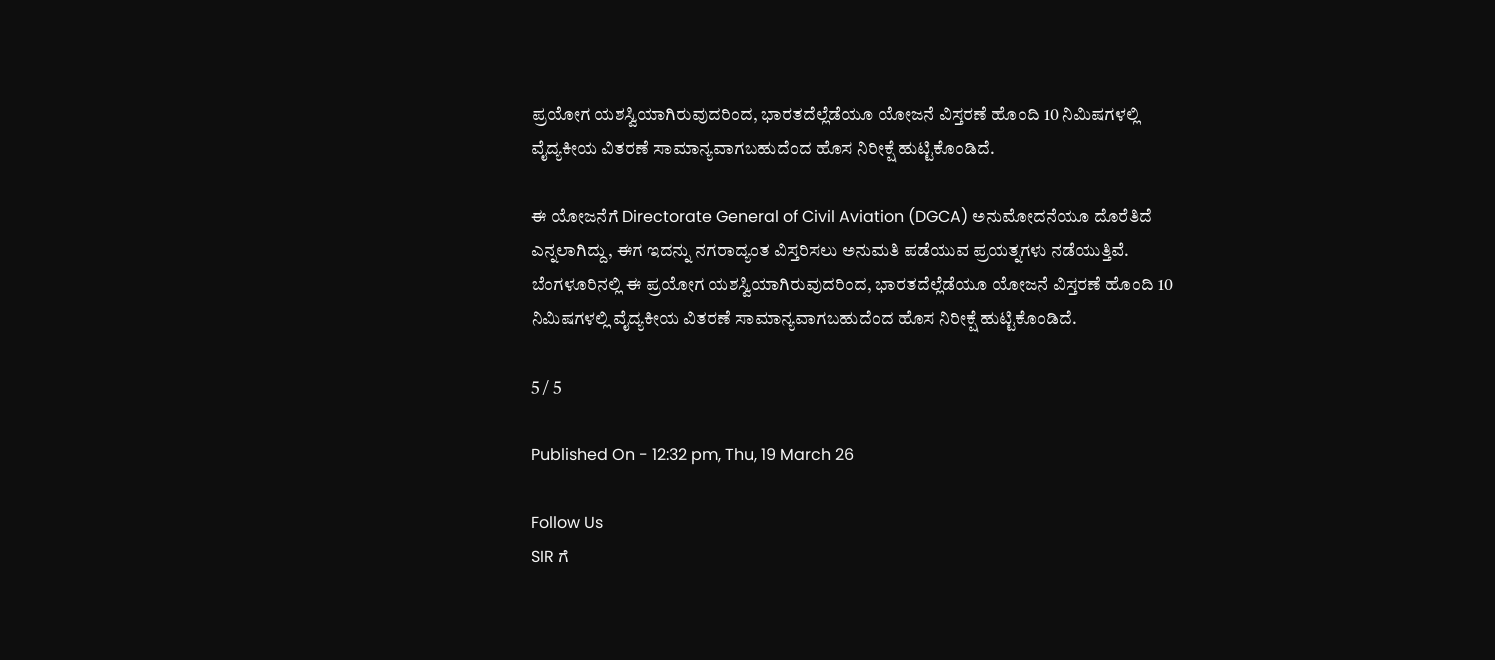ಪ್ರಯೋಗ ಯಶಸ್ವಿಯಾಗಿರುವುದರಿಂದ, ಭಾರತದೆಲ್ಲೆಡೆಯೂ ಯೋಜನೆ ವಿಸ್ತರಣೆ ಹೊಂದಿ 10 ನಿಮಿಷಗಳಲ್ಲಿ ವೈದ್ಯಕೀಯ ವಿತರಣೆ ಸಾಮಾನ್ಯವಾಗಬಹುದೆಂದ ಹೊಸ ನಿರೀಕ್ಷೆ ಹುಟ್ಟಿಕೊಂಡಿದೆ.

ಈ ಯೋಜನೆಗೆ Directorate General of Civil Aviation (DGCA) ಅನುಮೋದನೆಯೂ ದೊರೆತಿದೆ ಎನ್ನಲಾಗಿದ್ದು, ಈಗ ಇದನ್ನು ನಗರಾದ್ಯಂತ ವಿಸ್ತರಿಸಲು ಅನುಮತಿ ಪಡೆಯುವ ಪ್ರಯತ್ನಗಳು ನಡೆಯುತ್ತಿವೆ. ಬೆಂಗಳೂರಿನಲ್ಲಿ ಈ ಪ್ರಯೋಗ ಯಶಸ್ವಿಯಾಗಿರುವುದರಿಂದ, ಭಾರತದೆಲ್ಲೆಡೆಯೂ ಯೋಜನೆ ವಿಸ್ತರಣೆ ಹೊಂದಿ 10 ನಿಮಿಷಗಳಲ್ಲಿ ವೈದ್ಯಕೀಯ ವಿತರಣೆ ಸಾಮಾನ್ಯವಾಗಬಹುದೆಂದ ಹೊಸ ನಿರೀಕ್ಷೆ ಹುಟ್ಟಿಕೊಂಡಿದೆ.

5 / 5

Published On - 12:32 pm, Thu, 19 March 26

Follow Us
SIR ಗೆ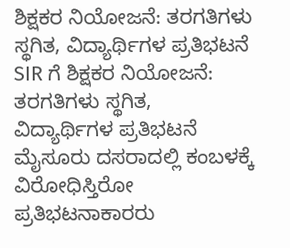ಶಿಕ್ಷಕರ ನಿಯೋಜನೆ: ತರಗತಿಗಳು ಸ್ಥಗಿತ, ವಿದ್ಯಾರ್ಥಿಗಳ ಪ್ರತಿಭಟನೆ
SIR ಗೆ ಶಿಕ್ಷಕರ ನಿಯೋಜನೆ: ತರಗತಿಗಳು ಸ್ಥಗಿತ, ವಿದ್ಯಾರ್ಥಿಗಳ ಪ್ರತಿಭಟನೆ
ಮೈಸೂರು ದಸರಾದಲ್ಲಿ ಕಂಬಳಕ್ಕೆ ವಿರೋಧಿಸ್ತಿರೋ ಪ್ರತಿಭಟನಾಕಾರರು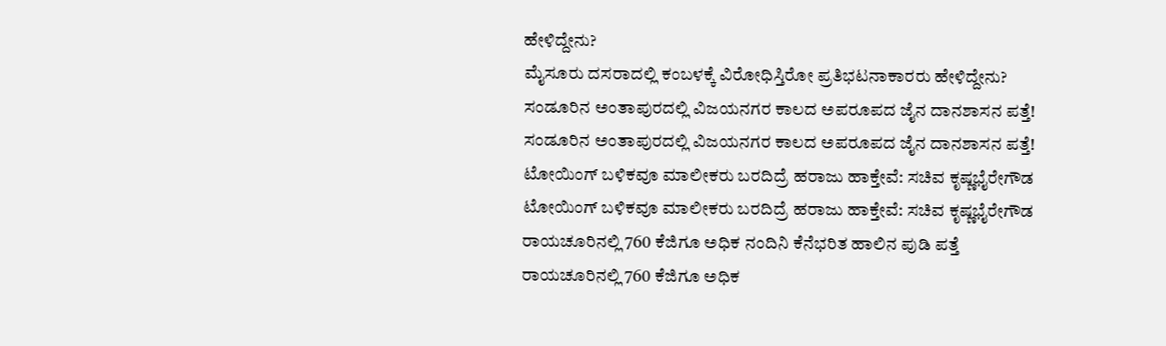ಹೇಳಿದ್ದೇನು?
ಮೈಸೂರು ದಸರಾದಲ್ಲಿ ಕಂಬಳಕ್ಕೆ ವಿರೋಧಿಸ್ತಿರೋ ಪ್ರತಿಭಟನಾಕಾರರು ಹೇಳಿದ್ದೇನು?
ಸಂಡೂರಿನ ಅಂತಾಪುರದಲ್ಲಿ ವಿಜಯನಗರ ಕಾಲದ ಅಪರೂಪದ ಜೈನ ದಾನಶಾಸನ ಪತ್ತೆ!
ಸಂಡೂರಿನ ಅಂತಾಪುರದಲ್ಲಿ ವಿಜಯನಗರ ಕಾಲದ ಅಪರೂಪದ ಜೈನ ದಾನಶಾಸನ ಪತ್ತೆ!
ಟೋಯಿಂಗ್ ಬಳಿಕವೂ ಮಾಲೀಕರು ಬರದಿದ್ರೆ ಹರಾಜು ಹಾಕ್ತೇವೆ: ಸಚಿವ ಕೃಷ್ಣಭೈರೇಗೌಡ
ಟೋಯಿಂಗ್ ಬಳಿಕವೂ ಮಾಲೀಕರು ಬರದಿದ್ರೆ ಹರಾಜು ಹಾಕ್ತೇವೆ: ಸಚಿವ ಕೃಷ್ಣಭೈರೇಗೌಡ
ರಾಯಚೂರಿನಲ್ಲಿ 760 ಕೆಜಿಗೂ ಅಧಿಕ ನಂದಿನಿ ಕೆನೆಭರಿತ ಹಾಲಿನ ಪುಡಿ ಪತ್ತೆ
ರಾಯಚೂರಿನಲ್ಲಿ 760 ಕೆಜಿಗೂ ಅಧಿಕ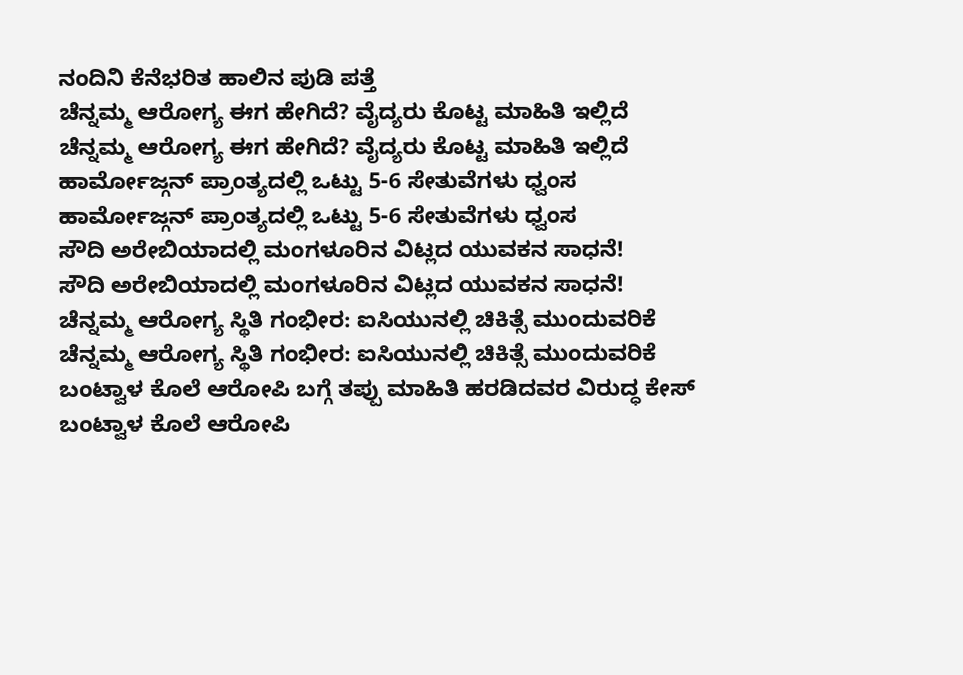ನಂದಿನಿ ಕೆನೆಭರಿತ ಹಾಲಿನ ಪುಡಿ ಪತ್ತೆ
ಚೆನ್ನಮ್ಮ ಆರೋಗ್ಯ ಈಗ ಹೇಗಿದೆ? ವೈದ್ಯರು ಕೊಟ್ಟ ಮಾಹಿತಿ ಇಲ್ಲಿದೆ
ಚೆನ್ನಮ್ಮ ಆರೋಗ್ಯ ಈಗ ಹೇಗಿದೆ? ವೈದ್ಯರು ಕೊಟ್ಟ ಮಾಹಿತಿ ಇಲ್ಲಿದೆ
ಹಾರ್ಮೋಜ್ಗನ್ ಪ್ರಾಂತ್ಯದಲ್ಲಿ ಒಟ್ಟು 5-6 ಸೇತುವೆಗಳು ಧ್ವಂಸ
ಹಾರ್ಮೋಜ್ಗನ್ ಪ್ರಾಂತ್ಯದಲ್ಲಿ ಒಟ್ಟು 5-6 ಸೇತುವೆಗಳು ಧ್ವಂಸ
ಸೌದಿ ಅರೇಬಿಯಾದಲ್ಲಿ ಮಂಗಳೂರಿನ ವಿಟ್ಲದ ಯುವಕನ ಸಾಧನೆ!
ಸೌದಿ ಅರೇಬಿಯಾದಲ್ಲಿ ಮಂಗಳೂರಿನ ವಿಟ್ಲದ ಯುವಕನ ಸಾಧನೆ!
ಚೆನ್ನಮ್ಮ ಆರೋಗ್ಯ ಸ್ಥಿತಿ ಗಂಭೀರ: ಐಸಿಯುನಲ್ಲಿ ಚಿಕಿತ್ಸೆ ಮುಂದುವರಿಕೆ
ಚೆನ್ನಮ್ಮ ಆರೋಗ್ಯ ಸ್ಥಿತಿ ಗಂಭೀರ: ಐಸಿಯುನಲ್ಲಿ ಚಿಕಿತ್ಸೆ ಮುಂದುವರಿಕೆ
ಬಂಟ್ವಾಳ ಕೊಲೆ ಆರೋಪಿ ಬಗ್ಗೆ ತಪ್ಪು ಮಾಹಿತಿ ಹರಡಿದವರ ವಿರುದ್ಧ ಕೇಸ್
ಬಂಟ್ವಾಳ ಕೊಲೆ ಆರೋಪಿ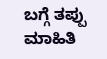ಬಗ್ಗೆ ತಪ್ಪು ಮಾಹಿತಿ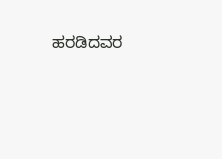ಹರಡಿದವರ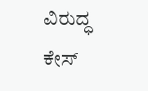ವಿರುದ್ಧ ಕೇಸ್